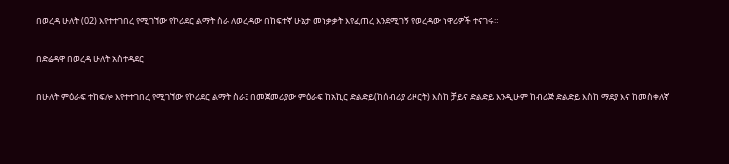በወረዳ ሁለት (02) እየተተገበረ የሚገኘው የኮሪደር ልማት ስራ ለወረዳው በከፍተኛ ሁኔታ መነቃቃት እየፈጠረ እንደሚገኝ የወረዳው ነዋሪዎች ተናገሩ።

በድሬዳዋ በወረዳ ሁለት አስተዳደር

በሁለት ምዕራፍ ተከፍሎ እየተተገበረ የሚገኘው የኮሪደር ልማት ስራ፤ በመጀመሪያው ምዕራፍ ከአኪር ድልድይ(ከሰብሪያ ሪዞርት) እስከ ቻይና ድልድይ እንዲሁም ከብሪጅ ድልድይ እስከ ማደያ እና ከመስቀለኛ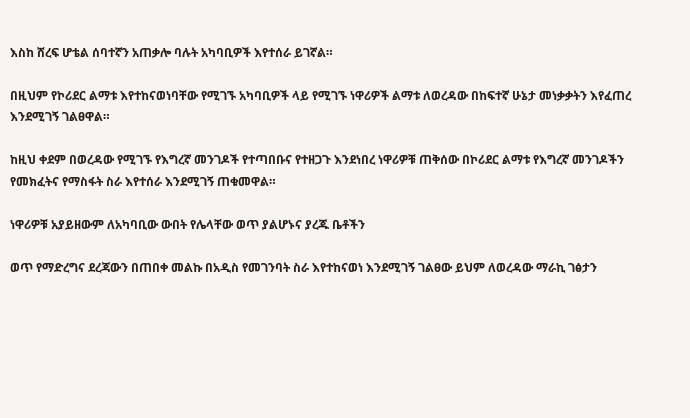እስከ ሸረፍ ሆቴል ሰባተኛን አጠቃሎ ባሉት አካባቢዎች እየተሰራ ይገኛል።

በዚህም የኮሪደር ልማቱ እየተከናወነባቸው የሚገኙ አካባቢዎች ላይ የሚገኙ ነዋሪዎች ልማቱ ለወረዳው በከፍተኛ ሁኔታ መነቃቃትን እየፈጠረ እንደሚገኝ ገልፀዋል።

ከዚህ ቀደም በወረዳው የሚገኙ የእግረኛ መንገዶች የተጣበቡና የተዘጋጉ እንደነበረ ነዋሪዎቹ ጠቅሰው በኮሪደር ልማቱ የእግረኛ መንገዶችን የመክፈትና የማስፋት ስራ እየተሰራ እንደሚገኝ ጠቁመዋል።

ነዋሪዎቹ አያይዘውም ለአካባቢው ውበት የሌላቸው ወጥ ያልሆኑና ያረጁ ቤቶችን

ወጥ የማድረግና ደረጃውን በጠበቀ መልኩ በአዲስ የመገንባት ስራ እየተከናወነ እንደሚገኝ ገልፀው ይህም ለወረዳው ማራኪ ገፅታን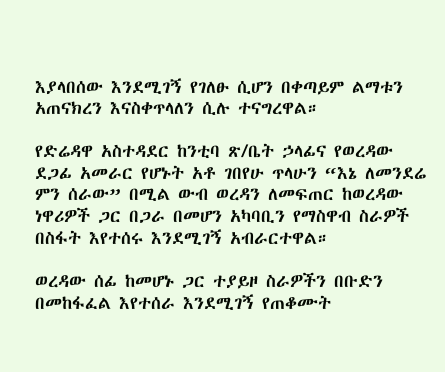እያላበሰው እንደሚገኝ የገለፁ ሲሆን በቀጣይም ልማቱን አጠናክረን እናስቀጥላለን ሲሉ ተናግረዋል።

የድሬዳዋ አስተዳደር ከንቲባ ጽ/ቤት ኃላፊና የወረዳው ደጋፊ አመራር የሆኑት አቶ ገበየሁ ጥላሁን “እኔ ለመንደሬ ምን ሰራው” በሚል ውብ ወረዳን ለመፍጠር ከወረዳው ነዋሪዎች ጋር በጋራ በመሆን አካባቢን የማስዋብ ስራዎች በስፋት እየተሰሩ እንደሚገኝ አብራርተዋል።

ወረዳው ሰፊ ከመሆኑ ጋር ተያይዞ ስራዎችን በቡድን በመከፋፈል እየተሰራ እንደሚገኝ የጠቆሙት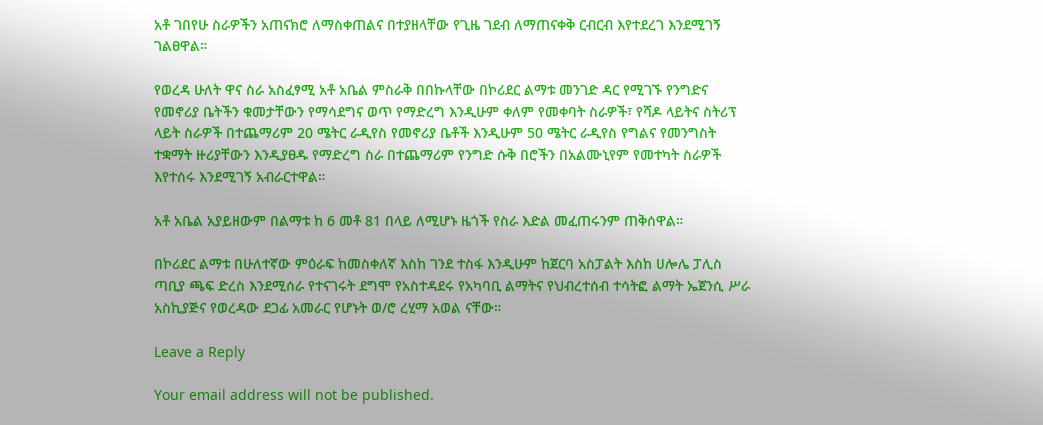አቶ ገበየሁ ስራዎችን አጠናክሮ ለማስቀጠልና በተያዘላቸው የጊዜ ገደብ ለማጠናቀቅ ርብርብ እየተደረገ እንደሚገኝ ገልፀዋል።

የወረዳ ሁለት ዋና ስራ አስፈፃሚ አቶ አቤል ምስራቅ በበኩላቸው በኮሪደር ልማቱ መንገድ ዳር የሚገኙ የንግድና የመኖሪያ ቤትችን ቁመታቸውን የማሳደግና ወጥ የማድረግ እንዲሁም ቀለም የመቀባት ስራዎች፣ የሻዶ ላይትና ስትሪፕ ላይት ስራዎች በተጨማሪም 20 ሜትር ራዲየስ የመኖሪያ ቤቶች እንዲሁም 50 ሜትር ራዲየስ የግልና የመንግስት ተቋማት ዙሪያቸውን እንዲያፀዱ የማድረግ ስራ በተጨማሪም የንግድ ሱቅ በሮችን በአልሙኒየም የመተካት ስራዎች እየተሰሩ እንደሚገኝ አብራርተዋል።

አቶ አቤል አያይዘውም በልማቱ ከ 6 መቶ 81 በላይ ለሚሆኑ ዜጎች የስራ እድል መፈጠሩንም ጠቅሰዋል።

በኮሪደር ልማቱ በሁለተኛው ምዕራፍ ከመስቀለኛ እስከ ገንደ ተስፋ እንዲሁም ከጀርባ አስፓልት እስከ ሀሎሌ ፓሊስ ጣቢያ ጫፍ ድረስ እንደሚሰራ የተናገሩት ደግሞ የአስተዳደሩ የአካባቢ ልማትና የህብረተሰብ ተሳትፎ ልማት ኤጀንሲ ሥራ አስኪያጅና የወረዳው ደጋፊ አመራር የሆኑት ወ/ሮ ረሂማ አወል ናቸው።

Leave a Reply

Your email address will not be published.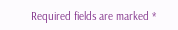Required fields are marked *